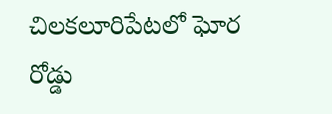చిలకలూరిపేటలో ఘోర రోడ్డు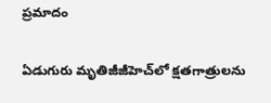ప్రమాదం

ఏడుగురు మృతిజీజీహెచ్‌లో క్షతగాత్రులను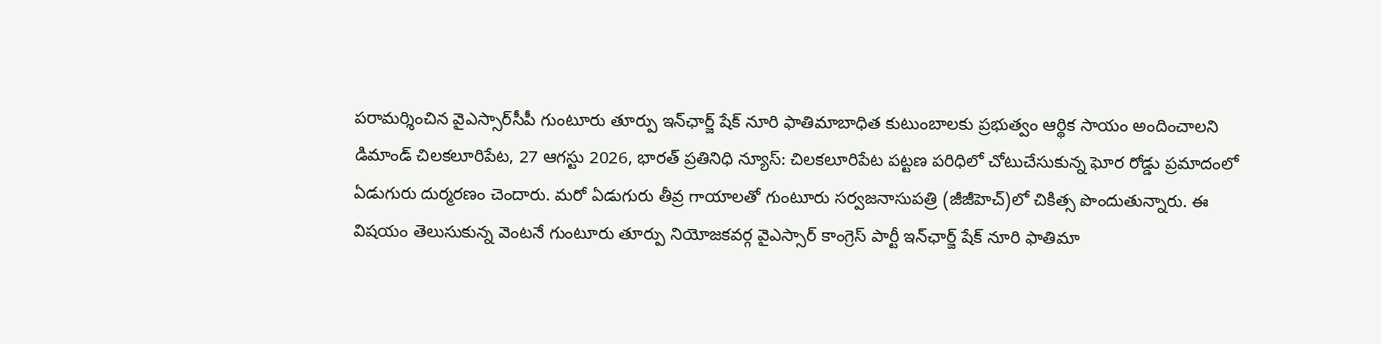పరామర్శించిన వైఎస్సార్‌సీపీ గుంటూరు తూర్పు ఇన్‌ఛార్జ్ షేక్ నూరి ఫాతిమాబాధిత కుటుంబాలకు ప్రభుత్వం ఆర్థిక సాయం అందించాలని డిమాండ్ చిలకలూరిపేట, 27 ఆగస్టు 2026, భారత్ ప్రతినిధి న్యూస్: చిలకలూరిపేట పట్టణ పరిధిలో చోటుచేసుకున్న ఘోర రోడ్డు ప్రమాదంలో ఏడుగురు దుర్మరణం చెందారు. మరో ఏడుగురు తీవ్ర గాయాలతో గుంటూరు సర్వజనాసుపత్రి (జీజీహెచ్)లో చికిత్స పొందుతున్నారు. ఈ విషయం తెలుసుకున్న వెంటనే గుంటూరు తూర్పు నియోజకవర్గ వైఎస్సార్ కాంగ్రెస్ పార్టీ ఇన్‌ఛార్జ్ షేక్ నూరి ఫాతిమా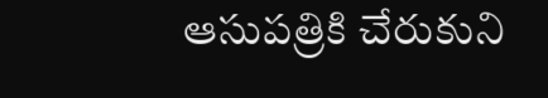ఆసుపత్రికి చేరుకుని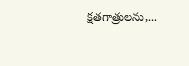క్షతగాత్రులను,...